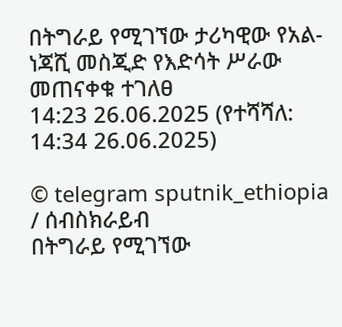በትግራይ የሚገኘው ታሪካዊው የአል-ነጃሺ መስጂድ የእድሳት ሥራው መጠናቀቁ ተገለፀ
14:23 26.06.2025 (የተሻሻለ: 14:34 26.06.2025)

© telegram sputnik_ethiopia
/ ሰብስክራይብ
በትግራይ የሚገኘው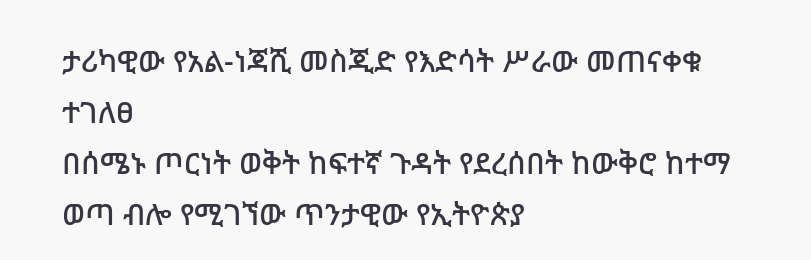ታሪካዊው የአል-ነጃሺ መስጂድ የእድሳት ሥራው መጠናቀቁ ተገለፀ
በሰሜኑ ጦርነት ወቅት ከፍተኛ ጉዳት የደረሰበት ከውቅሮ ከተማ ወጣ ብሎ የሚገኘው ጥንታዊው የኢትዮጵያ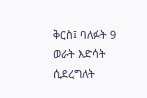ቅርስ፤ ባለፉት 9 ወራት እድሳት ሲደረግለት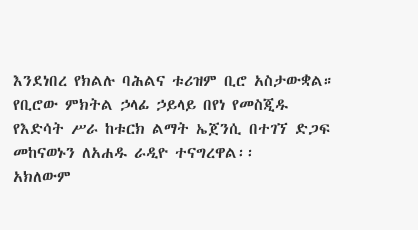እንደነበረ የክልሉ ባሕልና ቱሪዝም ቢሮ አስታውቋል።
የቢሮው ምክትል ኃላፊ ኃይላይ በየነ የመስጂዱ የእድሳት ሥራ ከቱርክ ልማት ኤጀንሲ በተገኘ ድጋፍ መከናወኑን ለአሐዱ ራዲዮ ተናግረዋል፡፡
አክለውም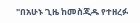"በአሁኑ ጊዜ ከመስጂዱ የተዘረፉ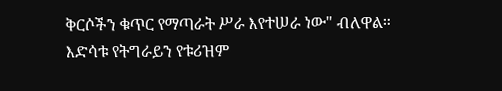ቅርሶችን ቁጥር የማጣራት ሥራ እየተሠራ ነው" ብለዋል።
እድሳቱ የትግራይን የቱሪዝም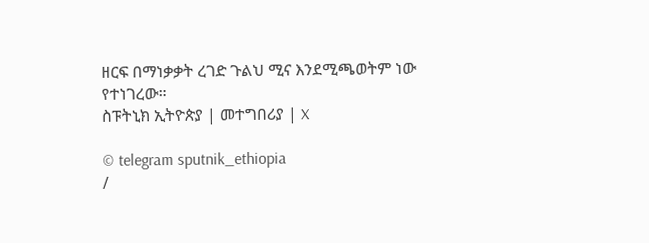ዘርፍ በማነቃቃት ረገድ ጉልህ ሚና እንደሚጫወትም ነው የተነገረው።
ስፑትኒክ ኢትዮጵያ | መተግበሪያ | X

© telegram sputnik_ethiopia
/